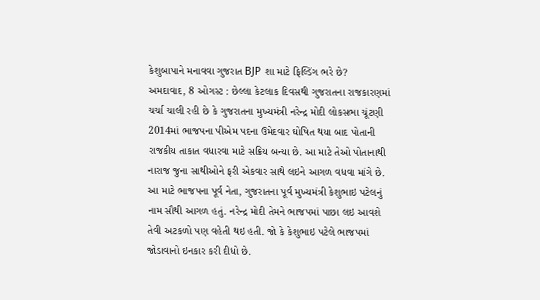કેશુબાપાને મનાવવા ગુજરાત BJP શા માટે ફિલ્ડિંગ ભરે છે?
અમદાવાદ, 8 ઓગસ્ટ : છેલ્લા કેટલાક દિવસથી ગુજરાતના રાજકારણમાં ચર્ચા ચાલી રહી છે કે ગુજરાતના મુખ્યમંત્રી નરેન્દ્ર મોદી લોકસભા ચૂંટણી 2014માં ભાજપના પીએમ પદના ઉમેદવાર ઘોષિત થયા બાદ પોતાની રાજકીય તાકાત વધારવા માટે સક્રિય બન્યા છે. આ માટે તેઓ પોતાનાથી નારાજ જુના સાથીઓને ફરી એકવાર સાથે લઇને આગળ વધવા માંગે છે. આ માટે ભાજપના પૂર્વ નેતા, ગુજરાતના પૂર્વ મુખ્યમંત્રી કેશુભાઇ પટેલનું નામ સૌથી આગળ હતું. નરેન્દ્ર મોદી તેમને ભાજપમાં પાછા લઇ આવશે તેવી અટકળો પણ વહેતી થઇ હતી. જો કે કેશુભાઇ પટેલે ભાજપમાં જોડાવાનો ઇનકાર કરી દીધો છે.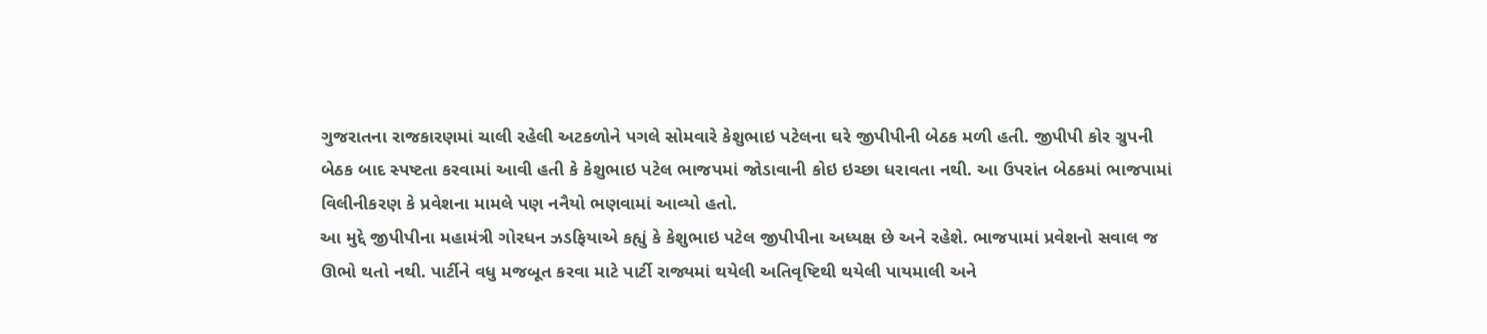ગુજરાતના રાજકારણમાં ચાલી રહેલી અટકળોને પગલે સોમવારે કેશુભાઇ પટેલના ઘરે જીપીપીની બેઠક મળી હતી. જીપીપી કોર ગ્રુપની બેઠક બાદ સ્પષ્ટતા કરવામાં આવી હતી કે કેશુભાઇ પટેલ ભાજપમાં જોડાવાની કોઇ ઇચ્છા ધરાવતા નથી. આ ઉપરાંત બેઠકમાં ભાજપામાં વિલીનીકરણ કે પ્રવેશના મામલે પણ નનૈયો ભણવામાં આવ્યો હતો.
આ મુદ્દે જીપીપીના મહામંત્રી ગોરધન ઝડફિયાએ કહ્યું કે કેશુભાઇ પટેલ જીપીપીના અધ્યક્ષ છે અને રહેશે. ભાજપામાં પ્રવેશનો સવાલ જ ઊભો થતો નથી. પાર્ટીને વધુ મજબૂત કરવા માટે પાર્ટી રાજ્યમાં થયેલી અતિવૃષ્ટિથી થયેલી પાયમાલી અને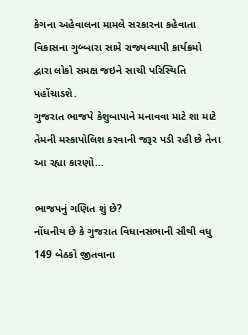કેગના અહેવાલના મામલે સરકારના કહેવાતા વિકાસના ગુબ્બારા સામે રાજ્યવ્યાપી કાર્યક્રમો દ્વારા લોકો સમક્ષ જઇને સાચી પરિસ્થિતિ પહોંચાડશે.
ગુજરાત ભાજપે કેશુબાપાને મનાવવા માટે શા માટે તેમની મસ્કાપોલિશ કરવાની જરૂર પડી રહી છે તેના આ રહ્યા કારણો...

ભાજપનું ગણિત શું છે?
નોંધનીય છે કે ગુજરાત વિધાનસભાની સૌથી વધુ 149 બેઠકો જીતવાના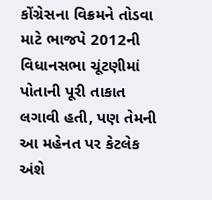કોંગ્રેસના વિક્રમને તોડવા માટે ભાજપે 2012ની વિધાનસભા ચૂંટણીમાં પોતાની પૂરી તાકાત લગાવી હતી, પણ તેમની આ મહેનત પર કેટલેક અંશે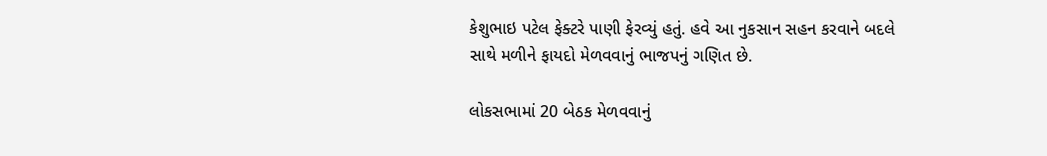કેશુભાઇ પટેલ ફેક્ટરે પાણી ફેરવ્યું હતું. હવે આ નુકસાન સહન કરવાને બદલે સાથે મળીને ફાયદો મેળવવાનું ભાજપનું ગણિત છે.

લોકસભામાં 20 બેઠક મેળવવાનું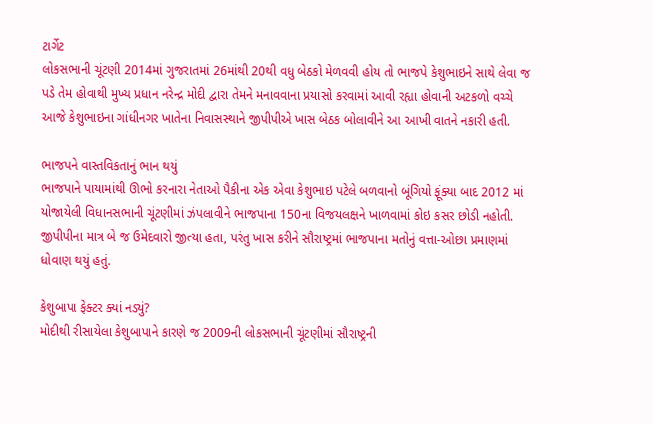ટાર્ગેટ
લોકસભાની ચૂંટણી 2014માં ગુજરાતમાં 26માંથી 20થી વધુ બેઠકો મેળવવી હોય તો ભાજપે કેશુભાઇને સાથે લેવા જ પડે તેમ હોવાથી મુખ્ય પ્રધાન નરેન્દ્ર મોદી દ્વારા તેમને મનાવવાના પ્રયાસો કરવામાં આવી રહ્યા હોવાની અટકળો વચ્ચે આજે કેશુભાઇના ગાંધીનગર ખાતેના નિવાસસ્થાને જીપીપીએ ખાસ બેઠક બોલાવીને આ આખી વાતને નકારી હતી.

ભાજપને વાસ્તવિકતાનું ભાન થયું
ભાજપાને પાયામાંથી ઊભો કરનારા નેતાઓ પૈકીના એક એવા કેશુભાઇ પટેલે બળવાનો બૂંગિયો ફૂંક્યા બાદ 2012 માં યોજાયેલી વિધાનસભાની ચૂંટણીમાં ઝંપલાવીને ભાજપાના 150ના વિજયલક્ષને ખાળવામાં કોઇ કસર છોડી નહોતી. જીપીપીના માત્ર બે જ ઉમેદવારો જીત્યા હતા, પરંતુ ખાસ કરીને સૌરાષ્ટ્રમાં ભાજપાના મતોનું વત્તા-ઓછા પ્રમાણમાં ધોવાણ થયું હતું.

કેશુબાપા ફેક્ટર ક્યાં નડ્યું?
મોદીથી રીસાયેલા કેશુબાપાને કારણે જ 2009ની લોકસભાની ચૂંટણીમાં સૌરાષ્ટ્રની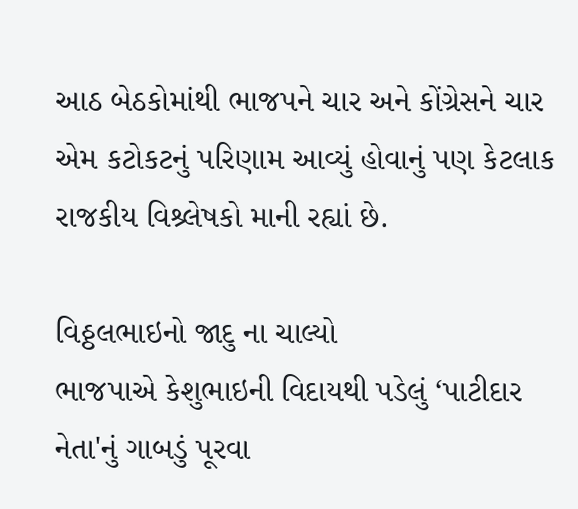આઠ બેઠકોમાંથી ભાજપને ચાર અને કોંગ્રેસને ચાર એમ કટોકટનું પરિણામ આવ્યું હોવાનું પણ કેટલાક રાજકીય વિશ્ર્લેષકો માની રહ્યાં છે.

વિઠ્ઠલભાઇનો જાદુ ના ચાલ્યો
ભાજપાએ કેશુભાઇની વિદાયથી પડેલું ‘પાટીદાર નેતા'નું ગાબડું પૂરવા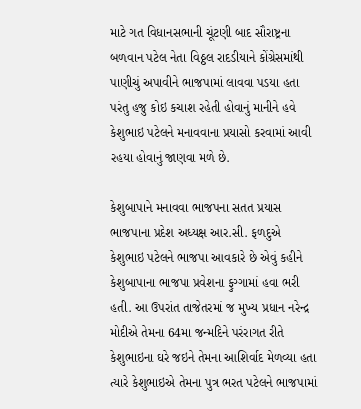માટે ગત વિધાનસભાની ચૂંટણી બાદ સૌરાષ્ટ્રના બળવાન પટેલ નેતા વિઠ્ઠલ રાદડીયાને કોંગ્રેસમાંથી પાણીચું અપાવીને ભાજપામાં લાવવા પડયા હતા પરંતુ હજુ કોઇ કચાશ રહેતી હોવાનું માનીને હવે કેશુભાઇ પટેલને મનાવવાના પ્રયાસો કરવામાં આવી રહયા હોવાનું જાણવા મળે છે.

કેશુબાપાને મનાવવા ભાજપના સતત પ્રયાસ
ભાજપાના પ્રદેશ અધ્યક્ષ આર.સી. ફળદુએ કેશુભાઇ પટેલને ભાજપા આવકારે છે એવું કહીને કેશુબાપાના ભાજપા પ્રવેશના ફુગ્ગામાં હવા ભરી હતી. આ ઉપરાંત તાજેતરમાં જ મુખ્ય પ્રધાન નરેન્દ્ર મોદીએ તેમના 64મા જન્મદિને પરંરાગત રીતે કેશુભાઇના ઘરે જઇને તેમના આશિર્વાદ મેળવ્યા હતા ત્યારે કેશુભાઇએ તેમના પુત્ર ભરત પટેલને ભાજપામાં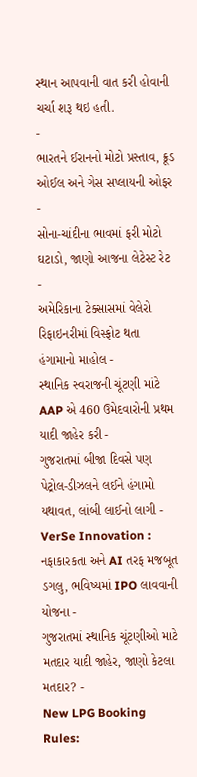સ્થાન આપવાની વાત કરી હોવાની ચર્ચા શરૂ થઇ હતી.
-
ભારતને ઈરાનનો મોટો પ્રસ્તાવ, ક્રૂડ ઓઈલ અને ગેસ સપ્લાયની ઓફર -
સોના-ચાંદીના ભાવમાં ફરી મોટો ઘટાડો, જાણો આજના લેટેસ્ટ રેટ -
અમેરિકાના ટેક્સાસમાં વેલેરો રિફાઇનરીમાં વિસ્ફોટ થતા હંગામાનો માહોલ -
સ્થાનિક સ્વરાજની ચૂંટણી માંટે AAP એ 460 ઉમેદવારોની પ્રથમ યાદી જાહેર કરી -
ગુજરાતમાં બીજા દિવસે પણ પેટ્રોલ-ડીઝલને લઈને હંગામો યથાવત, લાંબી લાઈનો લાગી -
VerSe Innovation : નફાકારકતા અને AI તરફ મજબૂત ડગલુ, ભવિષ્યમાં IPO લાવવાની યોજના -
ગુજરાતમાં સ્થાનિક ચૂંટણીઓ માટે મતદાર યાદી જાહેર, જાણો કેટલા મતદાર? -
New LPG Booking Rules: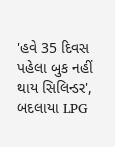'હવે 35 દિવસ પહેલા બુક નહીં થાય સિલિન્ડર', બદલાયા LPG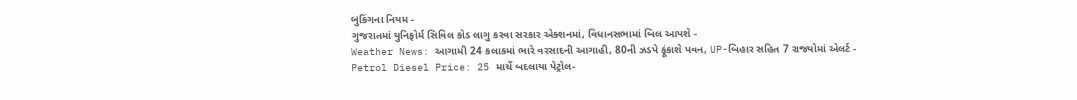બુકિંગના નિયમ -
ગુજરાતમાં યુનિફોર્મ સિવિલ કોડ લાગુ કરવા સરકાર એક્શનમાં, વિધાનસભામાં બિલ આપશે -
Weather News: આગામી 24 કલાકમાં ભારે વરસાદની આગાહી, 80ની ઝડપે ફૂંકાશે પવન, UP-બિહાર સહિત 7 રાજ્યોમાં એલર્ટ -
Petrol Diesel Price: 25 માર્ચે બદલાયા પેટ્રોલ-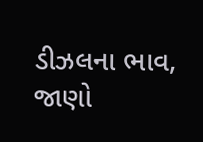ડીઝલના ભાવ, જાણો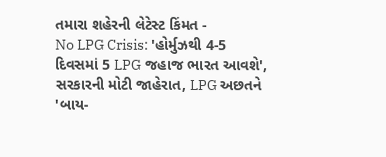તમારા શહેરની લેટેસ્ટ કિંમત -
No LPG Crisis: 'હોર્મુઝથી 4-5 દિવસમાં 5 LPG જહાજ ભારત આવશે', સરકારની મોટી જાહેરાત, LPG અછતને 'બાય-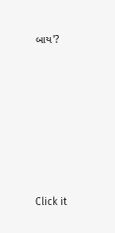બાય'?








Click it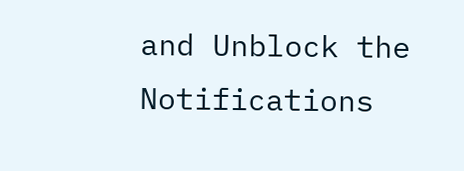and Unblock the Notifications